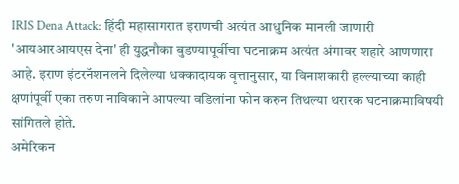IRIS Dena Attack: हिंदी महासागरात इराणची अत्यंत आधुनिक मानली जाणारी 'आयआरआयएस देना' ही युद्धनौका बुडण्यापूर्वीचा घटनाक्रम अत्यंत अंगावर शहारे आणणारा आहे. इराण इंटरनॅशनलने दिलेल्या धक्कादायक वृत्तानुसार, या विनाशकारी हल्ल्याच्या काही क्षणांपूर्वी एका तरुण नाविकाने आपल्या वडिलांना फोन करुन तिथल्या थरारक घटनाक्रमाविषयी सांगितले होते.
अमेरिकन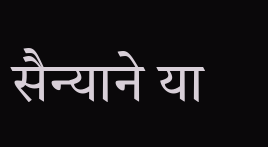सैन्याने या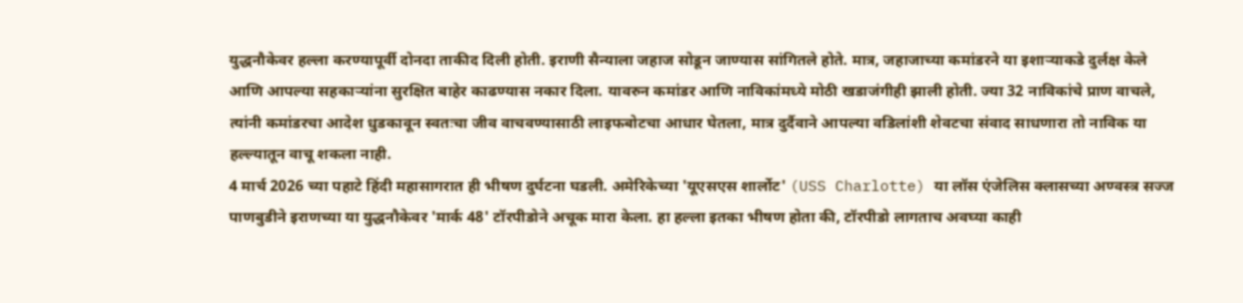युद्धनौकेवर हल्ला करण्यापूर्वी दोनदा ताकीद दिली होती. इराणी सैन्याला जहाज सोडून जाण्यास सांगितले होते. मात्र, जहाजाच्या कमांडरने या इशाऱ्याकडे दुर्लक्ष केले आणि आपल्या सहकाऱ्यांना सुरक्षित बाहेर काढण्यास नकार दिला. यावरुन कमांडर आणि नाविकांमध्ये मोठी खडाजंगीही झाली होती. ज्या 32 नाविकांचे प्राण वाचले, त्यांनी कमांडरचा आदेश धुडकावून स्वतःचा जीव वाचवण्यासाठी लाइफबोटचा आधार घेतला, मात्र दुर्दैवाने आपल्या वडिलांशी शेवटचा संवाद साधणारा तो नाविक या हल्ल्यातून वाचू शकला नाही.
4 मार्च 2026 च्या पहाटे हिंदी महासागरात ही भीषण दुर्घटना घडली. अमेरिकेच्या 'यूएसएस शार्लोट' (USS Charlotte) या लॉस एंजेलिस क्लासच्या अण्वस्त्र सज्ज पाणबुडीने इराणच्या या युद्धनौकेवर 'मार्क 48' टॉरपीडोने अचूक मारा केला. हा हल्ला इतका भीषण होता की, टॉरपीडो लागताच अवघ्या काही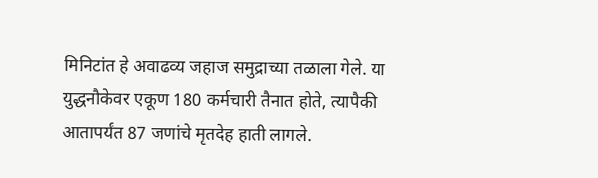मिनिटांत हे अवाढव्य जहाज समुद्राच्या तळाला गेले. या युद्धनौकेवर एकूण 180 कर्मचारी तैनात होते, त्यापैकी आतापर्यंत 87 जणांचे मृतदेह हाती लागले.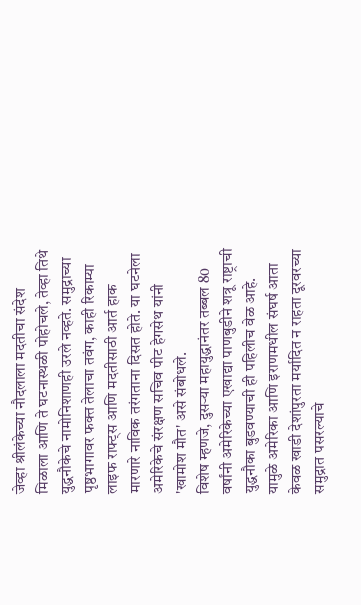जेव्हा श्रीलंकेच्या नौदलाला मदतीचा संदेश मिळाला आणि ते घटनास्थळी पोहोचले, तेव्हा तिथे युद्धनौकेचे नामोनिशाणही उरले नव्हते. समुद्राच्या पृष्ठभागावर फक्त तेलाचा तवंग, काही रिकाम्या लाइफ राफ्ट्स आणि मदतीसाठी आर्त हाक मारणारे नाविक तरंगताना दिसत होते. या घटनेला अमेरिकेचे संरक्षण सचिव पीट हेगसेथ यांनी 'खामोश मौत' असे संबोधले.
विशेष म्हणजे, दुसऱ्या महायुद्धानंतर तब्बल 80 वर्षांनी अमेरिकेच्या एखाद्या पाणबुडीने शत्रू राष्ट्राची युद्धनौका बुडवण्याची ही पहिलीच वेळ आहे. यामुळे अमेरिका आणि इराणमधील संघर्ष आता केवळ खाडी देशांपुरता मर्यादित न राहता दूरवरच्या समुद्रात पसरल्याचे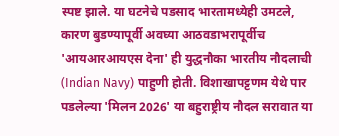स्पष्ट झाले. या घटनेचे पडसाद भारतामध्येही उमटले, कारण बुडण्यापूर्वी अवघ्या आठवडाभरापूर्वीच 'आयआरआयएस देना' ही युद्धनौका भारतीय नौदलाची (Indian Navy) पाहुणी होती. विशाखापट्टणम येथे पार पडलेल्या 'मिलन 2026' या बहुराष्ट्रीय नौदल सरावात या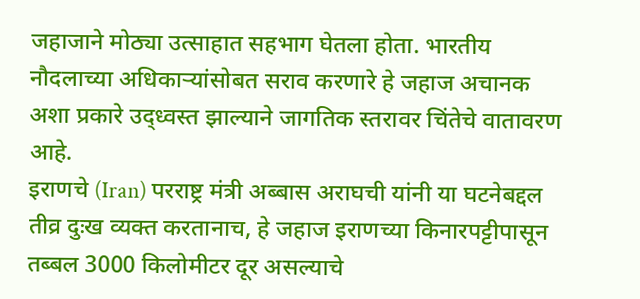जहाजाने मोठ्या उत्साहात सहभाग घेतला होता. भारतीय नौदलाच्या अधिकाऱ्यांसोबत सराव करणारे हे जहाज अचानक अशा प्रकारे उद्ध्वस्त झाल्याने जागतिक स्तरावर चिंतेचे वातावरण आहे.
इराणचे (Iran) परराष्ट्र मंत्री अब्बास अराघची यांनी या घटनेबद्दल तीव्र दुःख व्यक्त करतानाच, हे जहाज इराणच्या किनारपट्टीपासून तब्बल 3000 किलोमीटर दूर असल्याचे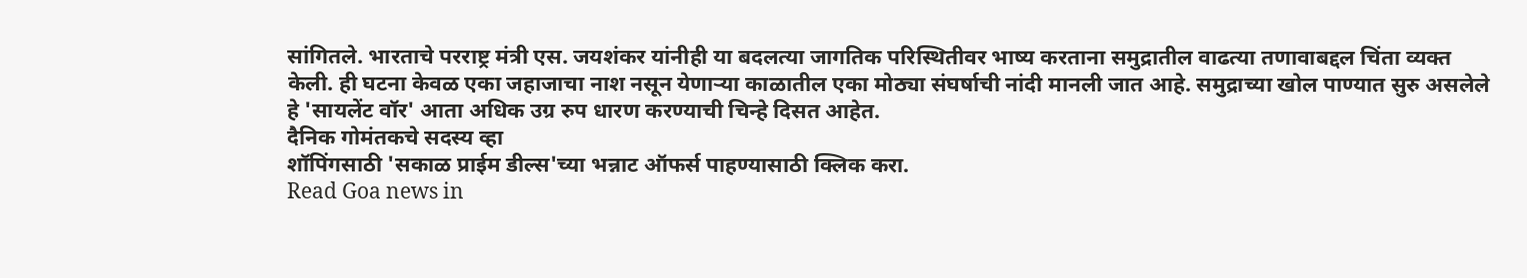सांगितले. भारताचे परराष्ट्र मंत्री एस. जयशंकर यांनीही या बदलत्या जागतिक परिस्थितीवर भाष्य करताना समुद्रातील वाढत्या तणावाबद्दल चिंता व्यक्त केली. ही घटना केवळ एका जहाजाचा नाश नसून येणाऱ्या काळातील एका मोठ्या संघर्षाची नांदी मानली जात आहे. समुद्राच्या खोल पाण्यात सुरु असलेले हे 'सायलेंट वॉर' आता अधिक उग्र रुप धारण करण्याची चिन्हे दिसत आहेत.
दैनिक गोमंतकचे सदस्य व्हा
शॉपिंगसाठी 'सकाळ प्राईम डील्स'च्या भन्नाट ऑफर्स पाहण्यासाठी क्लिक करा.
Read Goa news in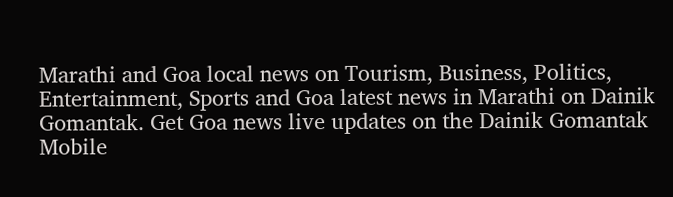Marathi and Goa local news on Tourism, Business, Politics, Entertainment, Sports and Goa latest news in Marathi on Dainik Gomantak. Get Goa news live updates on the Dainik Gomantak Mobile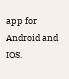app for Android and IOS.